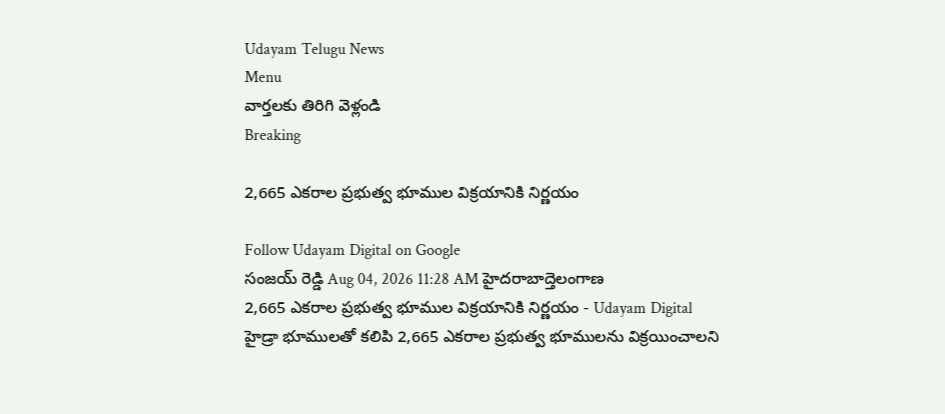Udayam Telugu News
Menu
వార్తలకు తిరిగి వెళ్లండి
Breaking

2,665 ఎకరాల ప్రభుత్వ భూముల విక్రయానికి నిర్ణయం

Follow Udayam Digital on Google
సంజయ్ రెడ్డి Aug 04, 2026 11:28 AM హైదరాబాద్తెలంగాణ
2,665 ఎకరాల ప్రభుత్వ భూముల విక్రయానికి నిర్ణయం - Udayam Digital
హైడ్రా భూములతో కలిపి 2,665 ఎకరాల ప్రభుత్వ భూములను విక్రయించాలని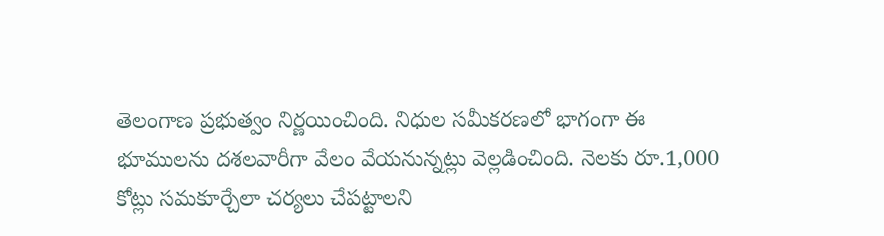తెలంగాణ ప్రభుత్వం నిర్ణయించింది. నిధుల సమీకరణలో భాగంగా ఈ భూములను దశలవారీగా వేలం వేయనున్నట్లు వెల్లడించింది. నెలకు రూ.1,000 కోట్లు సమకూర్చేలా చర్యలు చేపట్టాలని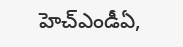హెచ్‌ఎండీఏ,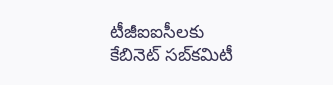టీజీఐఐసీలకు కేబినెట్ సబ్‌కమిటీ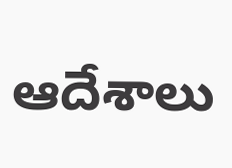ఆదేశాలు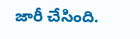జారీ చేసింది.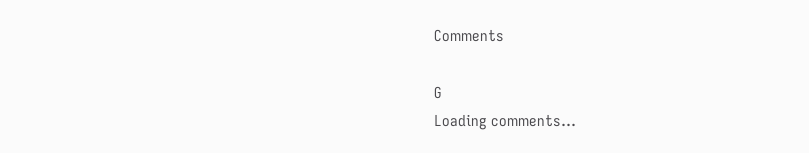Comments

G
Loading comments...